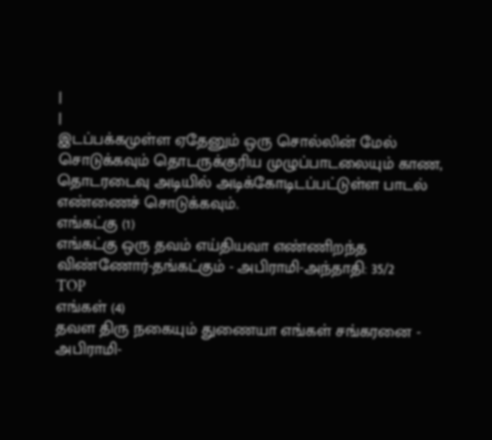|
|
இடப்பக்கமுள்ள ஏதேனும் ஒரு சொல்லின் மேல்
சொடுக்கவும் தொடருக்குரிய முழுப்பாடலையும் காண, தொடரடைவு அடியில் அடிக்கோடிடப்பட்டுள்ள பாடல் எண்ணைச் சொடுக்கவும்.
எங்கட்கு (1)
எங்கட்கு ஒரு தவம் எய்தியவா எண்ணிறந்த விண்ணோர்-தங்கட்கும் - அபிராமி-அந்தாதி: 35/2
TOP
எங்கள் (4)
தவள திரு நகையும் துணையா எங்கள் சங்கரனை - அபிராமி-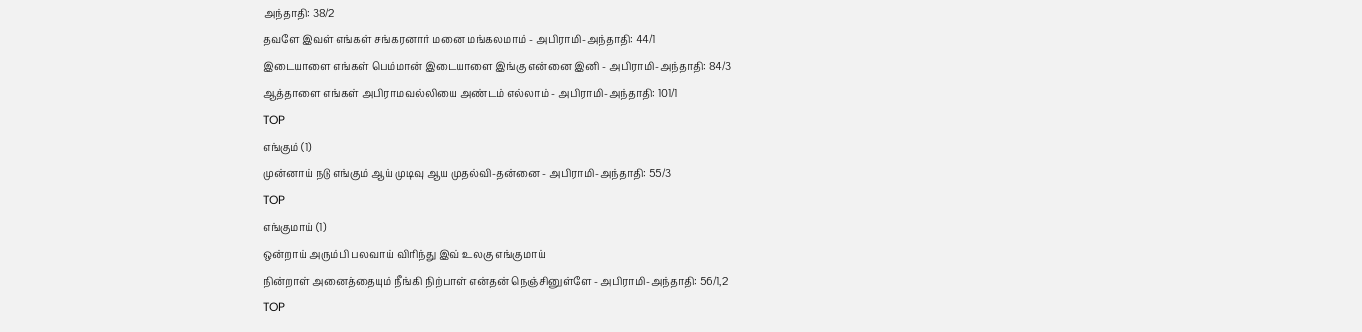அந்தாதி: 38/2
தவளே இவள் எங்கள் சங்கரனார் மனை மங்கலமாம் - அபிராமி-அந்தாதி: 44/1
இடையாளை எங்கள் பெம்மான் இடையாளை இங்கு என்னை இனி - அபிராமி-அந்தாதி: 84/3
ஆத்தாளை எங்கள் அபிராமவல்லியை அண்டம் எல்லாம் - அபிராமி-அந்தாதி: 101/1
TOP
எங்கும் (1)
முன்னாய் நடு எங்கும் ஆய் முடிவு ஆய முதல்வி-தன்னை - அபிராமி-அந்தாதி: 55/3
TOP
எங்குமாய் (1)
ஒன்றாய் அரும்பி பலவாய் விரிந்து இவ் உலகு எங்குமாய்
நின்றாள் அனைத்தையும் நீங்கி நிற்பாள் என்தன் நெஞ்சினுள்ளே - அபிராமி-அந்தாதி: 56/1,2
TOP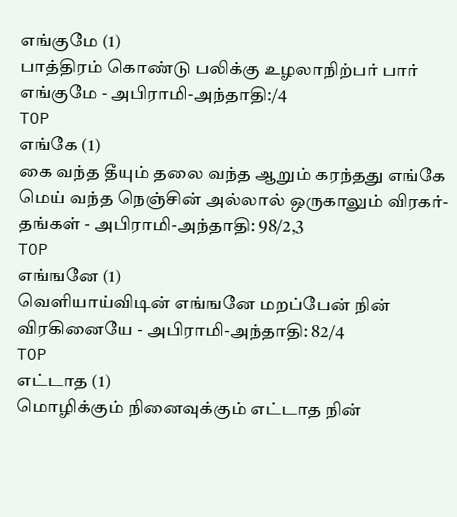எங்குமே (1)
பாத்திரம் கொண்டு பலிக்கு உழலாநிற்பர் பார் எங்குமே - அபிராமி-அந்தாதி:/4
TOP
எங்கே (1)
கை வந்த தீயும் தலை வந்த ஆறும் கரந்தது எங்கே
மெய் வந்த நெஞ்சின் அல்லால் ஒருகாலும் விரகர்-தங்கள் - அபிராமி-அந்தாதி: 98/2,3
TOP
எங்ஙனே (1)
வெளியாய்விடின் எங்ஙனே மறப்பேன் நின் விரகினையே - அபிராமி-அந்தாதி: 82/4
TOP
எட்டாத (1)
மொழிக்கும் நினைவுக்கும் எட்டாத நின்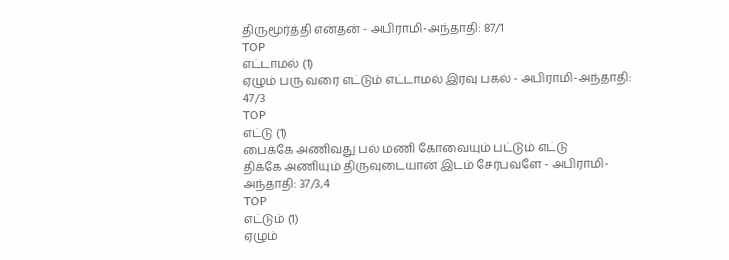திருமூர்த்தி என்தன் - அபிராமி-அந்தாதி: 87/1
TOP
எட்டாமல் (1)
ஏழும் பரு வரை எட்டும் எட்டாமல் இரவு பகல் - அபிராமி-அந்தாதி: 47/3
TOP
எட்டு (1)
பைக்கே அணிவது பல் மணி கோவையும் பட்டும் எட்டு
திக்கே அணியும் திருவுடையான் இடம் சேர்பவளே - அபிராமி-அந்தாதி: 37/3,4
TOP
எட்டும் (1)
ஏழும்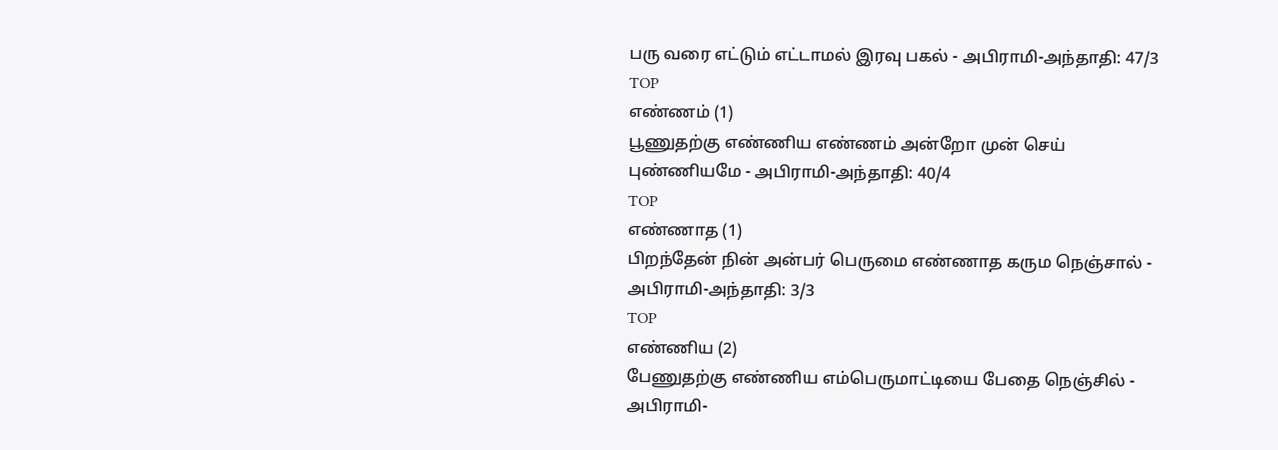பரு வரை எட்டும் எட்டாமல் இரவு பகல் - அபிராமி-அந்தாதி: 47/3
TOP
எண்ணம் (1)
பூணுதற்கு எண்ணிய எண்ணம் அன்றோ முன் செய் புண்ணியமே - அபிராமி-அந்தாதி: 40/4
TOP
எண்ணாத (1)
பிறந்தேன் நின் அன்பர் பெருமை எண்ணாத கரும நெஞ்சால் - அபிராமி-அந்தாதி: 3/3
TOP
எண்ணிய (2)
பேணுதற்கு எண்ணிய எம்பெருமாட்டியை பேதை நெஞ்சில் - அபிராமி-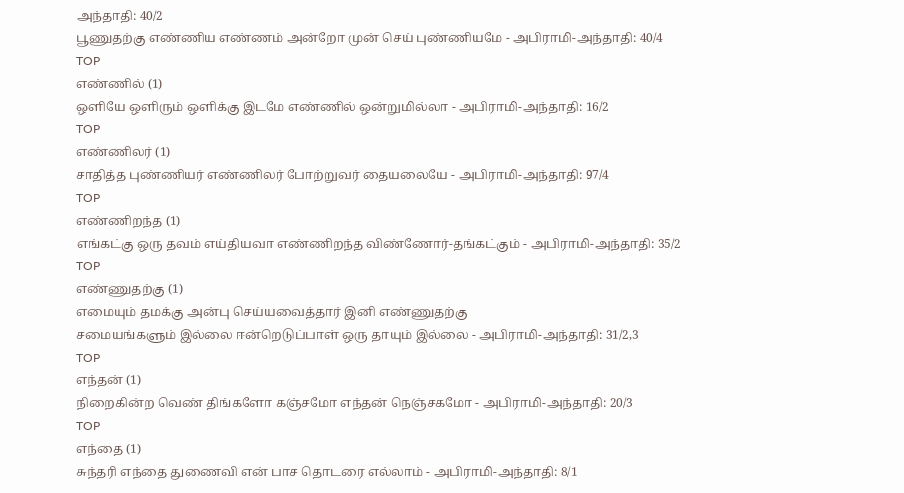அந்தாதி: 40/2
பூணுதற்கு எண்ணிய எண்ணம் அன்றோ முன் செய் புண்ணியமே - அபிராமி-அந்தாதி: 40/4
TOP
எண்ணில் (1)
ஒளியே ஒளிரும் ஒளிக்கு இடமே எண்ணில் ஒன்றுமில்லா - அபிராமி-அந்தாதி: 16/2
TOP
எண்ணிலர் (1)
சாதித்த புண்ணியர் எண்ணிலர் போற்றுவர் தையலையே - அபிராமி-அந்தாதி: 97/4
TOP
எண்ணிறந்த (1)
எங்கட்கு ஒரு தவம் எய்தியவா எண்ணிறந்த விண்ணோர்-தங்கட்கும் - அபிராமி-அந்தாதி: 35/2
TOP
எண்ணுதற்கு (1)
எமையும் தமக்கு அன்பு செய்யவைத்தார் இனி எண்ணுதற்கு
சமையங்களும் இல்லை ஈன்றெடுப்பாள் ஒரு தாயும் இல்லை - அபிராமி-அந்தாதி: 31/2,3
TOP
எந்தன் (1)
நிறைகின்ற வெண் திங்களோ கஞ்சமோ எந்தன் நெஞ்சகமோ - அபிராமி-அந்தாதி: 20/3
TOP
எந்தை (1)
சுந்தரி எந்தை துணைவி என் பாச தொடரை எல்லாம் - அபிராமி-அந்தாதி: 8/1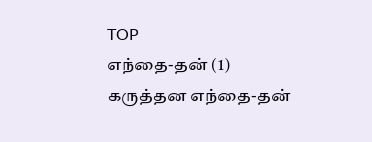TOP
எந்தை-தன் (1)
கருத்தன எந்தை-தன்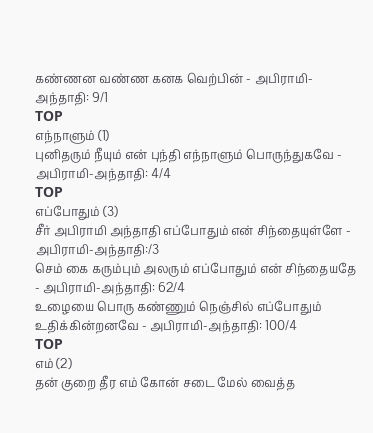கண்ணன வண்ண கனக வெற்பின் - அபிராமி-அந்தாதி: 9/1
TOP
எந்நாளும் (1)
புனிதரும் நீயும் என் புந்தி எந்நாளும் பொருந்துகவே - அபிராமி-அந்தாதி: 4/4
TOP
எப்போதும் (3)
சீர் அபிராமி அந்தாதி எப்போதும் என் சிந்தையுள்ளே - அபிராமி-அந்தாதி:/3
செம் கை கரும்பும் அலரும் எப்போதும் என் சிந்தையதே - அபிராமி-அந்தாதி: 62/4
உழையை பொரு கண்ணும் நெஞ்சில் எப்போதும் உதிக்கின்றனவே - அபிராமி-அந்தாதி: 100/4
TOP
எம் (2)
தன் குறை தீர எம் கோன் சடை மேல் வைத்த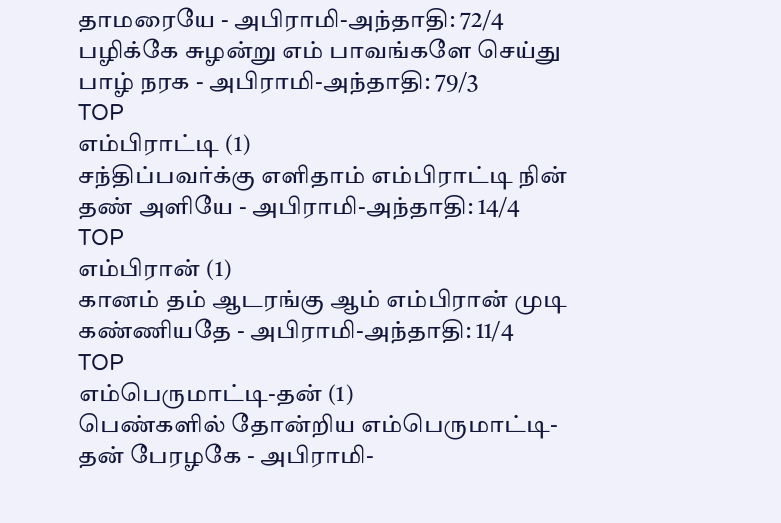தாமரையே - அபிராமி-அந்தாதி: 72/4
பழிக்கே சுழன்று எம் பாவங்களே செய்து பாழ் நரக - அபிராமி-அந்தாதி: 79/3
TOP
எம்பிராட்டி (1)
சந்திப்பவர்க்கு எளிதாம் எம்பிராட்டி நின் தண் அளியே - அபிராமி-அந்தாதி: 14/4
TOP
எம்பிரான் (1)
கானம் தம் ஆடரங்கு ஆம் எம்பிரான் முடி கண்ணியதே - அபிராமி-அந்தாதி: 11/4
TOP
எம்பெருமாட்டி-தன் (1)
பெண்களில் தோன்றிய எம்பெருமாட்டி-தன் பேரழகே - அபிராமி-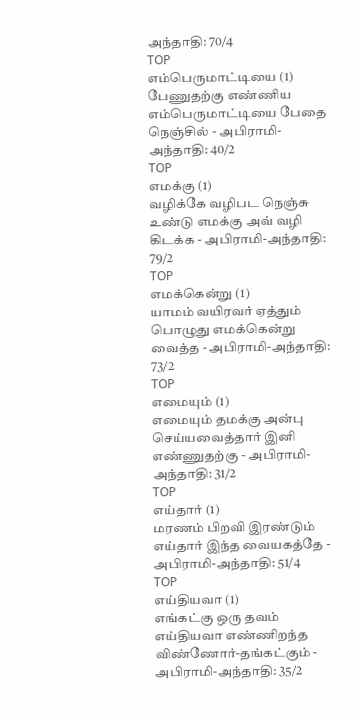அந்தாதி: 70/4
TOP
எம்பெருமாட்டியை (1)
பேணுதற்கு எண்ணிய எம்பெருமாட்டியை பேதை நெஞ்சில் - அபிராமி-அந்தாதி: 40/2
TOP
எமக்கு (1)
வழிக்கே வழிபட நெஞ்சு உண்டு எமக்கு அவ் வழி கிடக்க - அபிராமி-அந்தாதி: 79/2
TOP
எமக்கென்று (1)
யாமம் வயிரவர் ஏத்தும் பொழுது எமக்கென்று வைத்த - அபிராமி-அந்தாதி: 73/2
TOP
எமையும் (1)
எமையும் தமக்கு அன்பு செய்யவைத்தார் இனி எண்ணுதற்கு - அபிராமி-அந்தாதி: 31/2
TOP
எய்தார் (1)
மரணம் பிறவி இரண்டும் எய்தார் இந்த வையகத்தே - அபிராமி-அந்தாதி: 51/4
TOP
எய்தியவா (1)
எங்கட்கு ஒரு தவம் எய்தியவா எண்ணிறந்த விண்ணோர்-தங்கட்கும் - அபிராமி-அந்தாதி: 35/2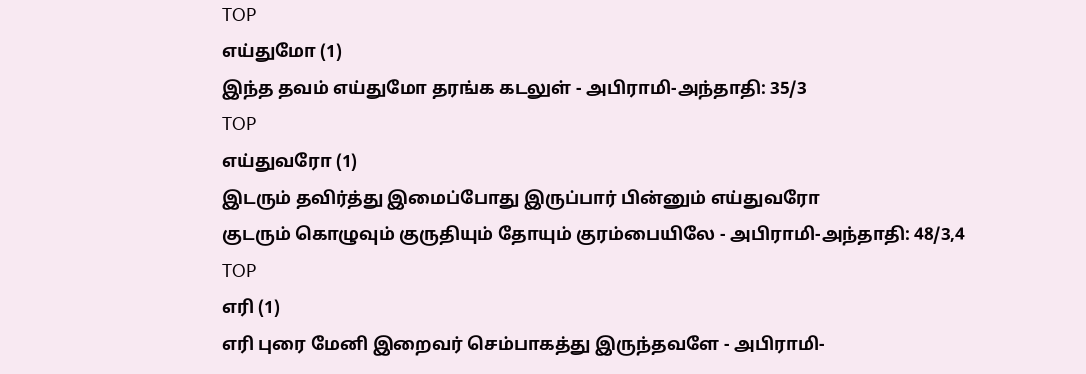TOP
எய்துமோ (1)
இந்த தவம் எய்துமோ தரங்க கடலுள் - அபிராமி-அந்தாதி: 35/3
TOP
எய்துவரோ (1)
இடரும் தவிர்த்து இமைப்போது இருப்பார் பின்னும் எய்துவரோ
குடரும் கொழுவும் குருதியும் தோயும் குரம்பையிலே - அபிராமி-அந்தாதி: 48/3,4
TOP
எரி (1)
எரி புரை மேனி இறைவர் செம்பாகத்து இருந்தவளே - அபிராமி-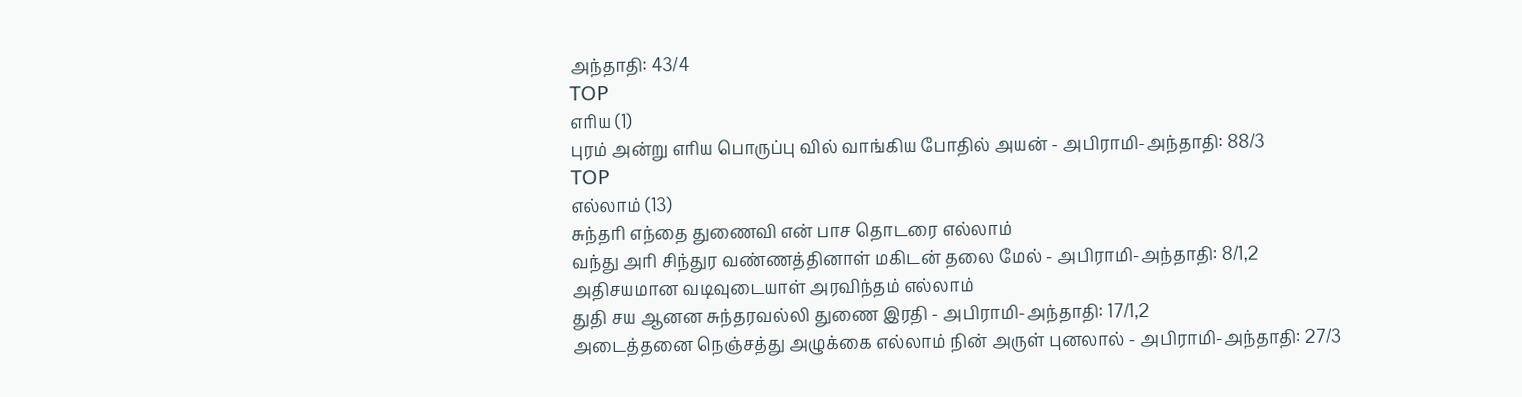அந்தாதி: 43/4
TOP
எரிய (1)
புரம் அன்று எரிய பொருப்பு வில் வாங்கிய போதில் அயன் - அபிராமி-அந்தாதி: 88/3
TOP
எல்லாம் (13)
சுந்தரி எந்தை துணைவி என் பாச தொடரை எல்லாம்
வந்து அரி சிந்துர வண்ணத்தினாள் மகிடன் தலை மேல் - அபிராமி-அந்தாதி: 8/1,2
அதிசயமான வடிவுடையாள் அரவிந்தம் எல்லாம்
துதி சய ஆனன சுந்தரவல்லி துணை இரதி - அபிராமி-அந்தாதி: 17/1,2
அடைத்தனை நெஞ்சத்து அழுக்கை எல்லாம் நின் அருள் புனலால் - அபிராமி-அந்தாதி: 27/3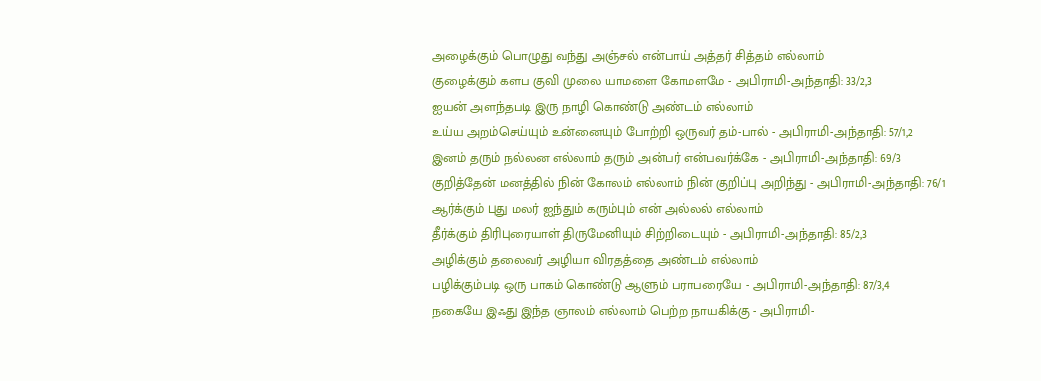அழைக்கும் பொழுது வந்து அஞ்சல் என்பாய் அத்தர் சித்தம் எல்லாம்
குழைக்கும் களப குவி முலை யாமளை கோமளமே - அபிராமி-அந்தாதி: 33/2,3
ஐயன் அளந்தபடி இரு நாழி கொண்டு அண்டம் எல்லாம்
உய்ய அறம்செய்யும் உன்னையும் போற்றி ஒருவர் தம்-பால் - அபிராமி-அந்தாதி: 57/1,2
இனம் தரும் நல்லன எல்லாம் தரும் அன்பர் என்பவர்க்கே - அபிராமி-அந்தாதி: 69/3
குறித்தேன் மனத்தில் நின் கோலம் எல்லாம் நின் குறிப்பு அறிந்து - அபிராமி-அந்தாதி: 76/1
ஆர்க்கும் புது மலர் ஐந்தும் கரும்பும் என் அல்லல் எல்லாம்
தீர்க்கும் திரிபுரையாள் திருமேனியும் சிற்றிடையும் - அபிராமி-அந்தாதி: 85/2,3
அழிக்கும் தலைவர் அழியா விரதத்தை அண்டம் எல்லாம்
பழிக்கும்படி ஒரு பாகம் கொண்டு ஆளும் பராபரையே - அபிராமி-அந்தாதி: 87/3,4
நகையே இஃது இந்த ஞாலம் எல்லாம் பெற்ற நாயகிக்கு - அபிராமி-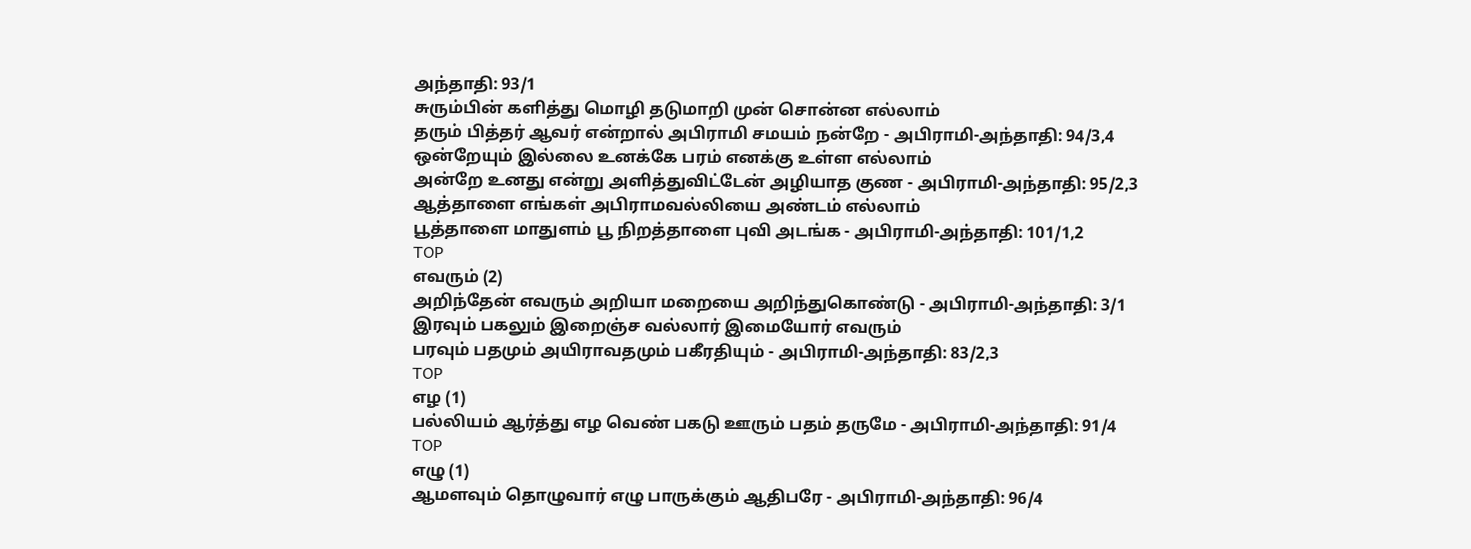அந்தாதி: 93/1
சுரும்பின் களித்து மொழி தடுமாறி முன் சொன்ன எல்லாம்
தரும் பித்தர் ஆவர் என்றால் அபிராமி சமயம் நன்றே - அபிராமி-அந்தாதி: 94/3,4
ஒன்றேயும் இல்லை உனக்கே பரம் எனக்கு உள்ள எல்லாம்
அன்றே உனது என்று அளித்துவிட்டேன் அழியாத குண - அபிராமி-அந்தாதி: 95/2,3
ஆத்தாளை எங்கள் அபிராமவல்லியை அண்டம் எல்லாம்
பூத்தாளை மாதுளம் பூ நிறத்தாளை புவி அடங்க - அபிராமி-அந்தாதி: 101/1,2
TOP
எவரும் (2)
அறிந்தேன் எவரும் அறியா மறையை அறிந்துகொண்டு - அபிராமி-அந்தாதி: 3/1
இரவும் பகலும் இறைஞ்ச வல்லார் இமையோர் எவரும்
பரவும் பதமும் அயிராவதமும் பகீரதியும் - அபிராமி-அந்தாதி: 83/2,3
TOP
எழ (1)
பல்லியம் ஆர்த்து எழ வெண் பகடு ஊரும் பதம் தருமே - அபிராமி-அந்தாதி: 91/4
TOP
எழு (1)
ஆமளவும் தொழுவார் எழு பாருக்கும் ஆதிபரே - அபிராமி-அந்தாதி: 96/4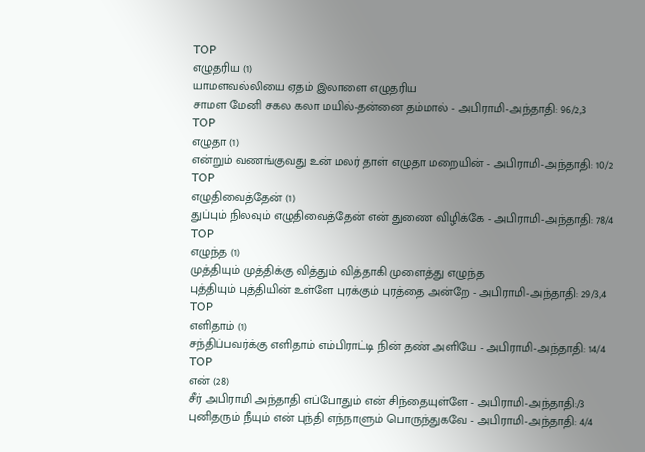TOP
எழுதரிய (1)
யாமளவல்லியை ஏதம் இலாளை எழுதரிய
சாமள மேனி சகல கலா மயில்-தன்னை தம்மால் - அபிராமி-அந்தாதி: 96/2,3
TOP
எழுதா (1)
என்றும் வணங்குவது உன் மலர் தாள் எழுதா மறையின் - அபிராமி-அந்தாதி: 10/2
TOP
எழுதிவைத்தேன் (1)
துப்பும் நிலவும் எழுதிவைத்தேன் என் துணை விழிக்கே - அபிராமி-அந்தாதி: 78/4
TOP
எழுந்த (1)
முத்தியும் முத்திக்கு வித்தும் வித்தாகி முளைத்து எழுந்த
புத்தியும் புத்தியின் உள்ளே புரக்கும் புரத்தை அன்றே - அபிராமி-அந்தாதி: 29/3,4
TOP
எளிதாம் (1)
சந்திப்பவர்க்கு எளிதாம் எம்பிராட்டி நின் தண் அளியே - அபிராமி-அந்தாதி: 14/4
TOP
என் (28)
சீர் அபிராமி அந்தாதி எப்போதும் என் சிந்தையுள்ளே - அபிராமி-அந்தாதி:/3
புனிதரும் நீயும் என் புந்தி எந்நாளும் பொருந்துகவே - அபிராமி-அந்தாதி: 4/4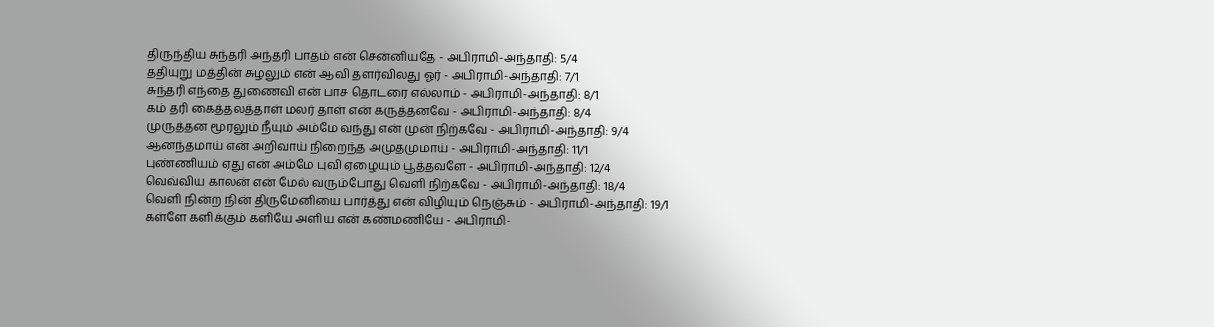திருந்திய சுந்தரி அந்தரி பாதம் என் சென்னியதே - அபிராமி-அந்தாதி: 5/4
ததியுறு மத்தின் சுழலும் என் ஆவி தளர்விலது ஓர் - அபிராமி-அந்தாதி: 7/1
சுந்தரி எந்தை துணைவி என் பாச தொடரை எல்லாம் - அபிராமி-அந்தாதி: 8/1
கம் தரி கைத்தலத்தாள் மலர் தாள் என் கருத்தனவே - அபிராமி-அந்தாதி: 8/4
முருத்தன மூரலும் நீயும் அம்மே வந்து என் முன் நிற்கவே - அபிராமி-அந்தாதி: 9/4
ஆனந்தமாய் என் அறிவாய் நிறைந்த அமுதமுமாய் - அபிராமி-அந்தாதி: 11/1
புண்ணியம் ஏது என் அம்மே புவி ஏழையும் பூத்தவளே - அபிராமி-அந்தாதி: 12/4
வெவ்விய காலன் என் மேல் வரும்போது வெளி நிற்கவே - அபிராமி-அந்தாதி: 18/4
வெளி நின்ற நின் திருமேனியை பார்த்து என் விழியும் நெஞ்சும் - அபிராமி-அந்தாதி: 19/1
கள்ளே களிக்கும் களியே அளிய என் கண்மணியே - அபிராமி-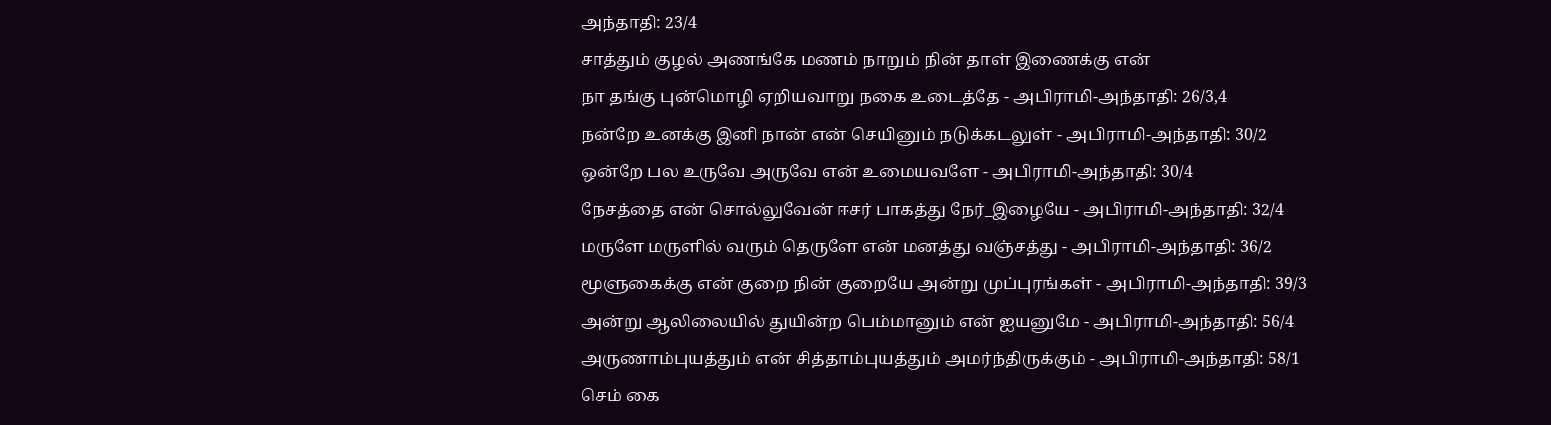அந்தாதி: 23/4
சாத்தும் குழல் அணங்கே மணம் நாறும் நின் தாள் இணைக்கு என்
நா தங்கு புன்மொழி ஏறியவாறு நகை உடைத்தே - அபிராமி-அந்தாதி: 26/3,4
நன்றே உனக்கு இனி நான் என் செயினும் நடுக்கடலுள் - அபிராமி-அந்தாதி: 30/2
ஒன்றே பல உருவே அருவே என் உமையவளே - அபிராமி-அந்தாதி: 30/4
நேசத்தை என் சொல்லுவேன் ஈசர் பாகத்து நேர்_இழையே - அபிராமி-அந்தாதி: 32/4
மருளே மருளில் வரும் தெருளே என் மனத்து வஞ்சத்து - அபிராமி-அந்தாதி: 36/2
மூளுகைக்கு என் குறை நின் குறையே அன்று முப்புரங்கள் - அபிராமி-அந்தாதி: 39/3
அன்று ஆலிலையில் துயின்ற பெம்மானும் என் ஐயனுமே - அபிராமி-அந்தாதி: 56/4
அருணாம்புயத்தும் என் சித்தாம்புயத்தும் அமர்ந்திருக்கும் - அபிராமி-அந்தாதி: 58/1
செம் கை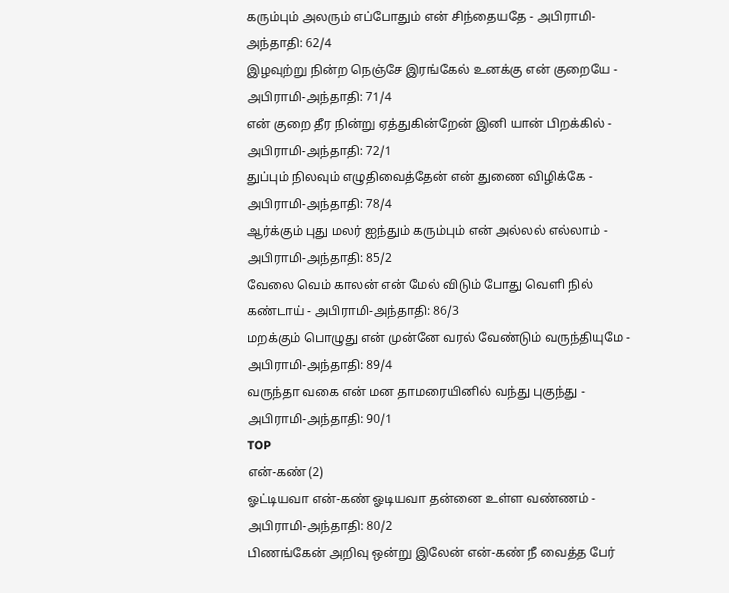கரும்பும் அலரும் எப்போதும் என் சிந்தையதே - அபிராமி-அந்தாதி: 62/4
இழவுற்று நின்ற நெஞ்சே இரங்கேல் உனக்கு என் குறையே - அபிராமி-அந்தாதி: 71/4
என் குறை தீர நின்று ஏத்துகின்றேன் இனி யான் பிறக்கில் - அபிராமி-அந்தாதி: 72/1
துப்பும் நிலவும் எழுதிவைத்தேன் என் துணை விழிக்கே - அபிராமி-அந்தாதி: 78/4
ஆர்க்கும் புது மலர் ஐந்தும் கரும்பும் என் அல்லல் எல்லாம் - அபிராமி-அந்தாதி: 85/2
வேலை வெம் காலன் என் மேல் விடும் போது வெளி நில் கண்டாய் - அபிராமி-அந்தாதி: 86/3
மறக்கும் பொழுது என் முன்னே வரல் வேண்டும் வருந்தியுமே - அபிராமி-அந்தாதி: 89/4
வருந்தா வகை என் மன தாமரையினில் வந்து புகுந்து - அபிராமி-அந்தாதி: 90/1
TOP
என்-கண் (2)
ஓட்டியவா என்-கண் ஓடியவா தன்னை உள்ள வண்ணம் - அபிராமி-அந்தாதி: 80/2
பிணங்கேன் அறிவு ஒன்று இலேன் என்-கண் நீ வைத்த பேர்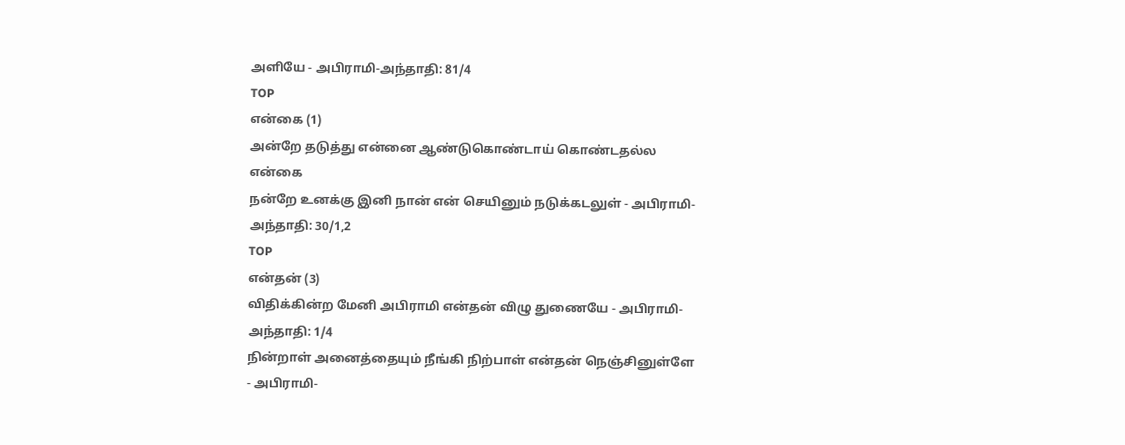அளியே - அபிராமி-அந்தாதி: 81/4
TOP
என்கை (1)
அன்றே தடுத்து என்னை ஆண்டுகொண்டாய் கொண்டதல்ல என்கை
நன்றே உனக்கு இனி நான் என் செயினும் நடுக்கடலுள் - அபிராமி-அந்தாதி: 30/1,2
TOP
என்தன் (3)
விதிக்கின்ற மேனி அபிராமி என்தன் விழு துணையே - அபிராமி-அந்தாதி: 1/4
நின்றாள் அனைத்தையும் நீங்கி நிற்பாள் என்தன் நெஞ்சினுள்ளே - அபிராமி-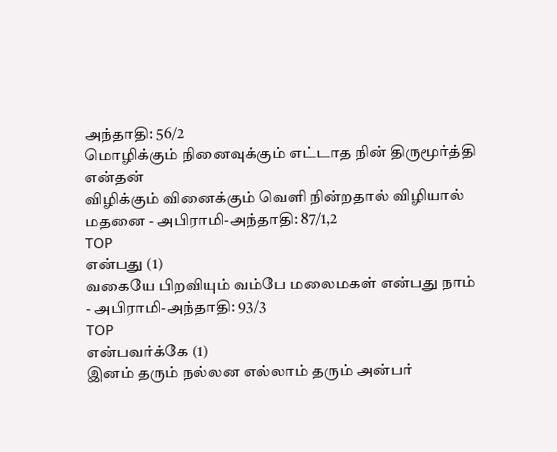அந்தாதி: 56/2
மொழிக்கும் நினைவுக்கும் எட்டாத நின் திருமூர்த்தி என்தன்
விழிக்கும் வினைக்கும் வெளி நின்றதால் விழியால் மதனை - அபிராமி-அந்தாதி: 87/1,2
TOP
என்பது (1)
வகையே பிறவியும் வம்பே மலைமகள் என்பது நாம் - அபிராமி-அந்தாதி: 93/3
TOP
என்பவர்க்கே (1)
இனம் தரும் நல்லன எல்லாம் தரும் அன்பர்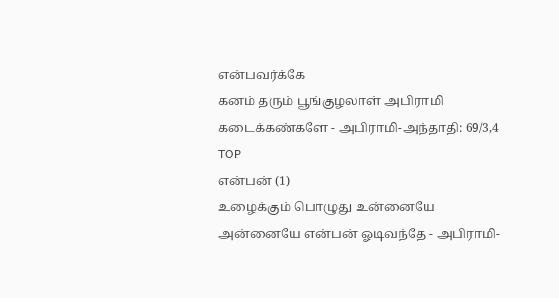என்பவர்க்கே
கனம் தரும் பூங்குழலாள் அபிராமி கடைக்கண்களே - அபிராமி-அந்தாதி: 69/3,4
TOP
என்பன் (1)
உழைக்கும் பொழுது உன்னையே அன்னையே என்பன் ஓடிவந்தே - அபிராமி-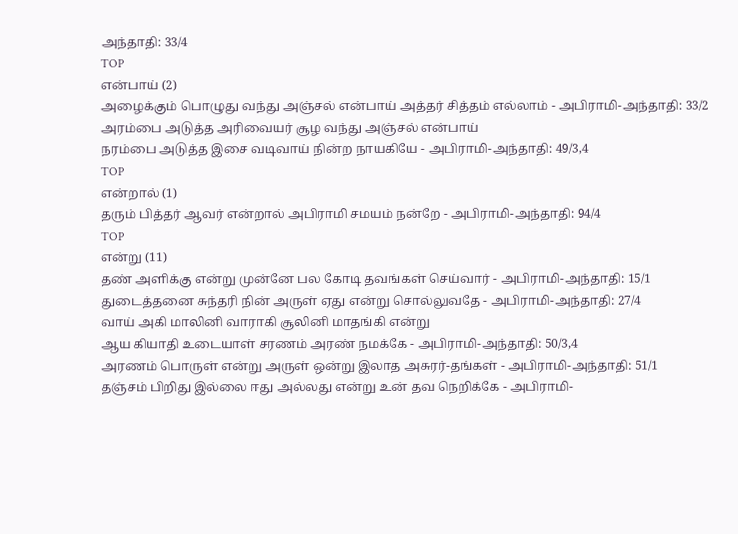அந்தாதி: 33/4
TOP
என்பாய் (2)
அழைக்கும் பொழுது வந்து அஞ்சல் என்பாய் அத்தர் சித்தம் எல்லாம் - அபிராமி-அந்தாதி: 33/2
அரம்பை அடுத்த அரிவையர் சூழ வந்து அஞ்சல் என்பாய்
நரம்பை அடுத்த இசை வடிவாய் நின்ற நாயகியே - அபிராமி-அந்தாதி: 49/3,4
TOP
என்றால் (1)
தரும் பித்தர் ஆவர் என்றால் அபிராமி சமயம் நன்றே - அபிராமி-அந்தாதி: 94/4
TOP
என்று (11)
தண் அளிக்கு என்று முன்னே பல கோடி தவங்கள் செய்வார் - அபிராமி-அந்தாதி: 15/1
துடைத்தனை சுந்தரி நின் அருள் ஏது என்று சொல்லுவதே - அபிராமி-அந்தாதி: 27/4
வாய் அகி மாலினி வாராகி சூலினி மாதங்கி என்று
ஆய கியாதி உடையாள் சரணம் அரண் நமக்கே - அபிராமி-அந்தாதி: 50/3,4
அரணம் பொருள் என்று அருள் ஒன்று இலாத அசுரர்-தங்கள் - அபிராமி-அந்தாதி: 51/1
தஞ்சம் பிறிது இல்லை ஈது அல்லது என்று உன் தவ நெறிக்கே - அபிராமி-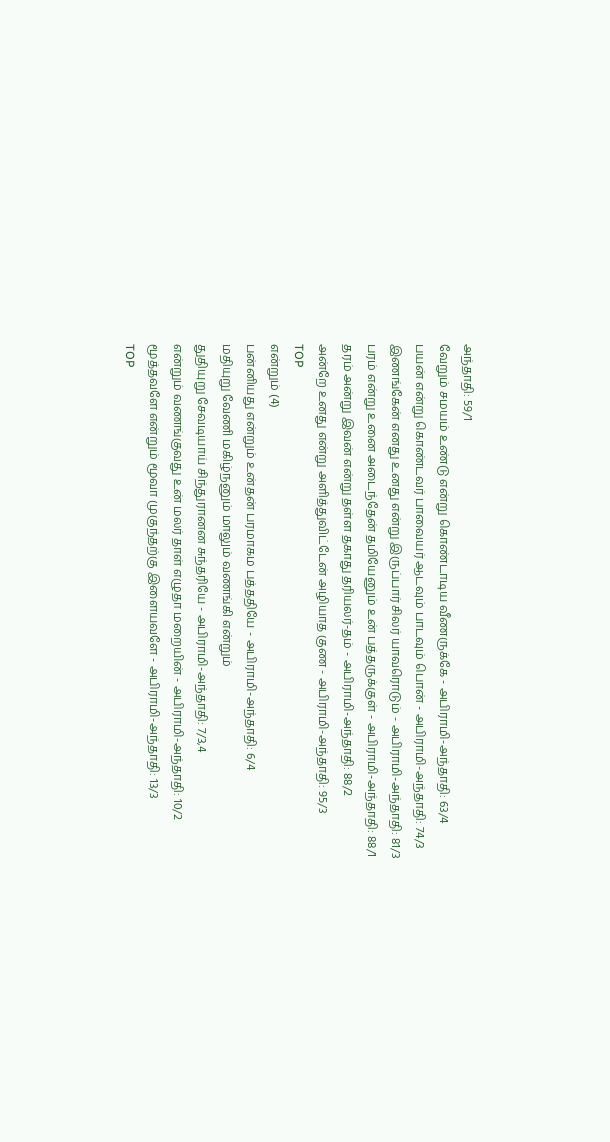அந்தாதி: 59/1
வேறும் சமயம் உண்டு என்று கொண்டாடிய வீணருக்கே - அபிராமி-அந்தாதி: 63/4
பயன் என்று கொண்டவர் பாவையர் ஆடவும் பாடவும் பொன் - அபிராமி-அந்தாதி: 74/3
இணங்கேன் எனது உனது என்று இருப்பார் சிலர் யாவரொடும் - அபிராமி-அந்தாதி: 81/3
பரம் என்று உனை அடைந்தேன் தமியேனும் உன் பத்தருக்குள் - அபிராமி-அந்தாதி: 88/1
தரம் அன்று இவன் என்று தள்ள தகாது தரியலர்-தம் - அபிராமி-அந்தாதி: 88/2
அன்றே உனது என்று அளித்துவிட்டேன் அழியாத குண - அபிராமி-அந்தாதி: 95/3
TOP
என்றும் (4)
பன்னியது என்றும் உன்தன் பரமாகம பத்ததியே - அபிராமி-அந்தாதி: 6/4
மதியுறு வேணி மகிழ்நனும் மாலும் வணங்கி என்றும்
துதியுறு சேவடியாய் சிந்துரானன சுந்தரியே - அபிராமி-அந்தாதி: 7/3,4
என்றும் வணங்குவது உன் மலர் தாள் எழுதா மறையின் - அபிராமி-அந்தாதி: 10/2
மூத்தவளே என்றும் மூவா முகுந்தற்கு இளையவளே - அபிராமி-அந்தாதி: 13/3
TOP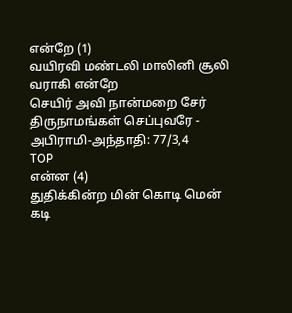என்றே (1)
வயிரவி மண்டலி மாலினி சூலி வராகி என்றே
செயிர் அவி நான்மறை சேர் திருநாமங்கள் செப்புவரே - அபிராமி-அந்தாதி: 77/3,4
TOP
என்ன (4)
துதிக்கின்ற மின் கொடி மென் கடி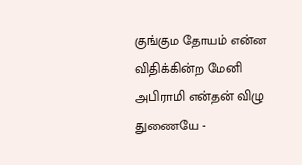குங்கும தோயம் என்ன
விதிக்கின்ற மேனி அபிராமி என்தன் விழு துணையே -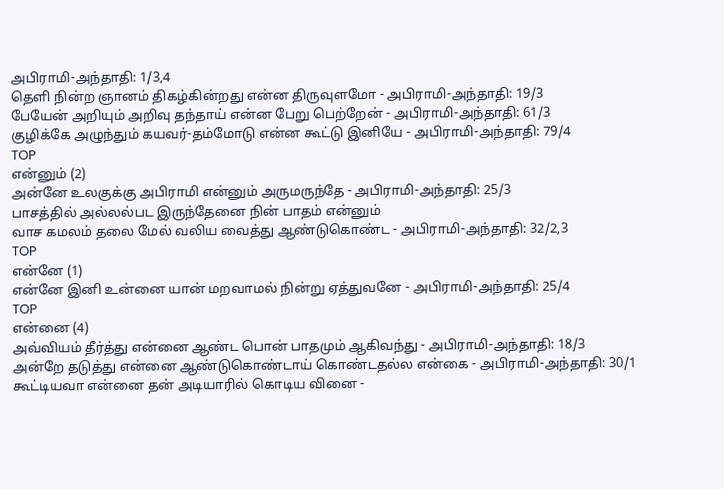அபிராமி-அந்தாதி: 1/3,4
தெளி நின்ற ஞானம் திகழ்கின்றது என்ன திருவுளமோ - அபிராமி-அந்தாதி: 19/3
பேயேன் அறியும் அறிவு தந்தாய் என்ன பேறு பெற்றேன் - அபிராமி-அந்தாதி: 61/3
குழிக்கே அழுந்தும் கயவர்-தம்மோடு என்ன கூட்டு இனியே - அபிராமி-அந்தாதி: 79/4
TOP
என்னும் (2)
அன்னே உலகுக்கு அபிராமி என்னும் அருமருந்தே - அபிராமி-அந்தாதி: 25/3
பாசத்தில் அல்லல்பட இருந்தேனை நின் பாதம் என்னும்
வாச கமலம் தலை மேல் வலிய வைத்து ஆண்டுகொண்ட - அபிராமி-அந்தாதி: 32/2,3
TOP
என்னே (1)
என்னே இனி உன்னை யான் மறவாமல் நின்று ஏத்துவனே - அபிராமி-அந்தாதி: 25/4
TOP
என்னை (4)
அவ்வியம் தீர்த்து என்னை ஆண்ட பொன் பாதமும் ஆகிவந்து - அபிராமி-அந்தாதி: 18/3
அன்றே தடுத்து என்னை ஆண்டுகொண்டாய் கொண்டதல்ல என்கை - அபிராமி-அந்தாதி: 30/1
கூட்டியவா என்னை தன் அடியாரில் கொடிய வினை -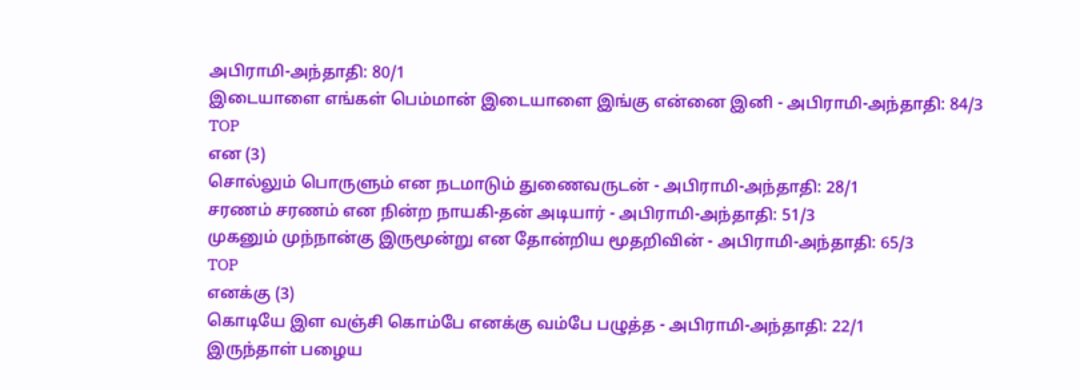அபிராமி-அந்தாதி: 80/1
இடையாளை எங்கள் பெம்மான் இடையாளை இங்கு என்னை இனி - அபிராமி-அந்தாதி: 84/3
TOP
என (3)
சொல்லும் பொருளும் என நடமாடும் துணைவருடன் - அபிராமி-அந்தாதி: 28/1
சரணம் சரணம் என நின்ற நாயகி-தன் அடியார் - அபிராமி-அந்தாதி: 51/3
முகனும் முந்நான்கு இருமூன்று என தோன்றிய மூதறிவின் - அபிராமி-அந்தாதி: 65/3
TOP
எனக்கு (3)
கொடியே இள வஞ்சி கொம்பே எனக்கு வம்பே பழுத்த - அபிராமி-அந்தாதி: 22/1
இருந்தாள் பழைய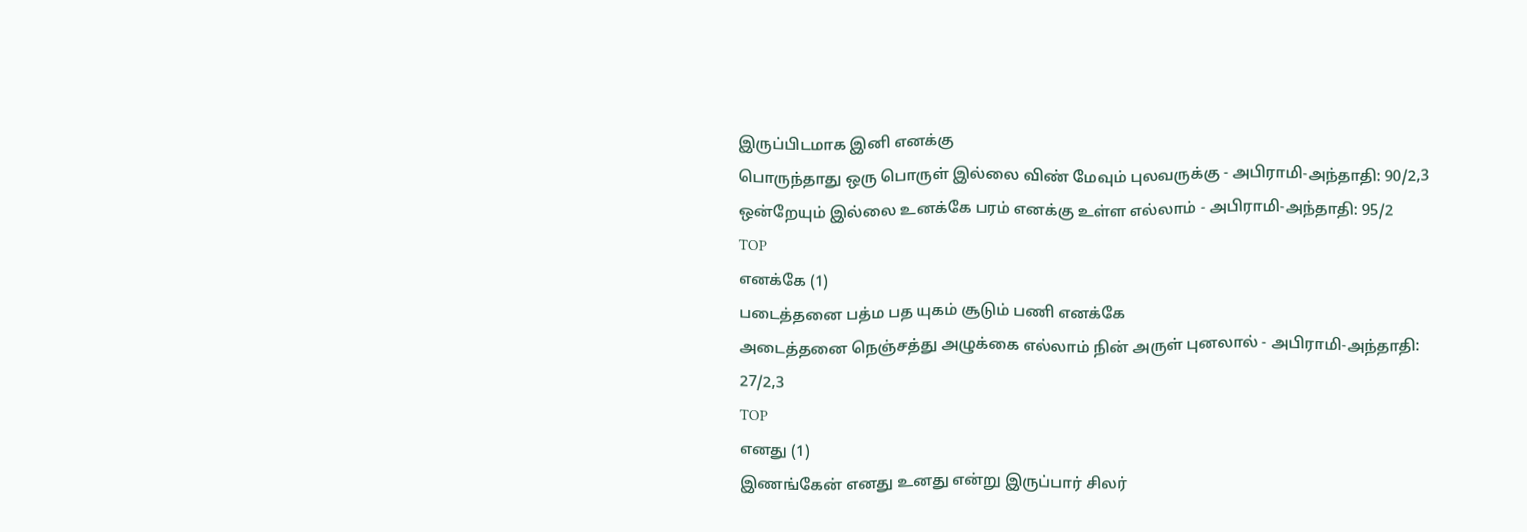இருப்பிடமாக இனி எனக்கு
பொருந்தாது ஒரு பொருள் இல்லை விண் மேவும் புலவருக்கு - அபிராமி-அந்தாதி: 90/2,3
ஒன்றேயும் இல்லை உனக்கே பரம் எனக்கு உள்ள எல்லாம் - அபிராமி-அந்தாதி: 95/2
TOP
எனக்கே (1)
படைத்தனை பத்ம பத யுகம் சூடும் பணி எனக்கே
அடைத்தனை நெஞ்சத்து அழுக்கை எல்லாம் நின் அருள் புனலால் - அபிராமி-அந்தாதி: 27/2,3
TOP
எனது (1)
இணங்கேன் எனது உனது என்று இருப்பார் சிலர்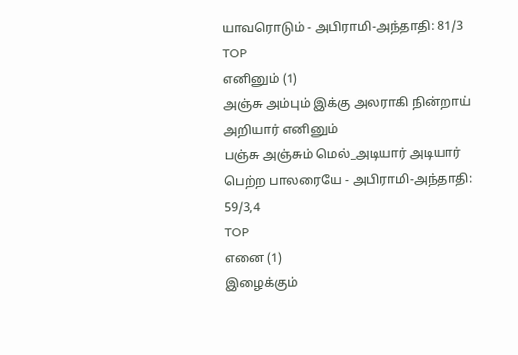யாவரொடும் - அபிராமி-அந்தாதி: 81/3
TOP
எனினும் (1)
அஞ்சு அம்பும் இக்கு அலராகி நின்றாய் அறியார் எனினும்
பஞ்சு அஞ்சும் மெல்_அடியார் அடியார் பெற்ற பாலரையே - அபிராமி-அந்தாதி: 59/3,4
TOP
எனை (1)
இழைக்கும்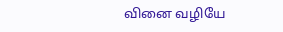வினை வழியே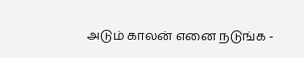அடும் காலன் எனை நடுங்க -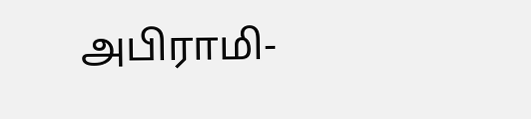அபிராமி-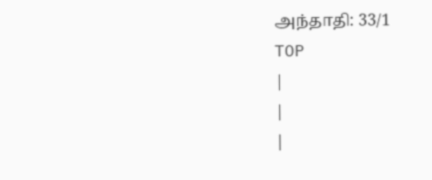அந்தாதி: 33/1
TOP
|
|
|